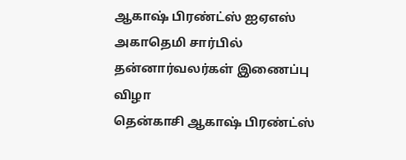ஆகாஷ் பிரண்ட்ஸ் ஐஏஎஸ் அகாதெமி சார்பில் தன்னார்வலர்கள் இணைப்பு விழா
தென்காசி ஆகாஷ் பிரண்ட்ஸ்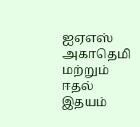ஐஏஎஸ் அகாதெமி மற்றும் ஈதல் இதயம்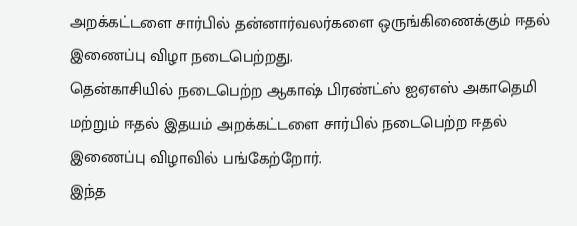அறக்கட்டளை சார்பில் தன்னார்வலர்களை ஒருங்கிணைக்கும் ஈதல் இணைப்பு விழா நடைபெற்றது.
தென்காசியில் நடைபெற்ற ஆகாஷ் பிரண்ட்ஸ் ஐஏஎஸ் அகாதெமி மற்றும் ஈதல் இதயம் அறக்கட்டளை சார்பில் நடைபெற்ற ஈதல் இணைப்பு விழாவில் பங்கேற்றோர்.
இந்த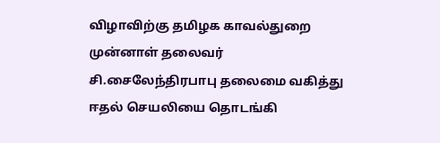விழாவிற்கு தமிழக காவல்துறை முன்னாள் தலைவர் சி.சைலேந்திரபாபு தலைமை வகித்து ஈதல் செயலியை தொடங்கி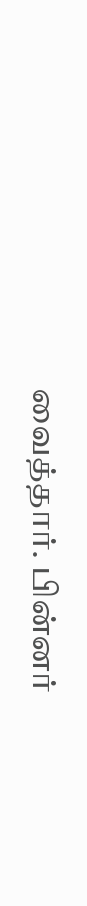வைத்தார். பின்னர்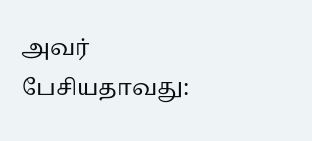அவர் பேசியதாவது: